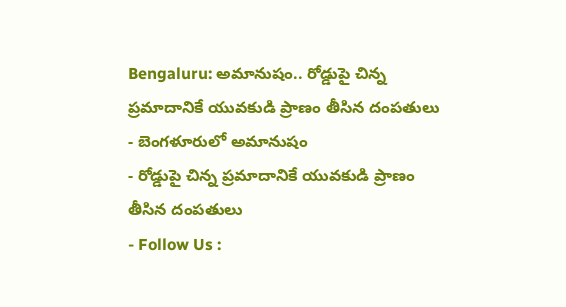Bengaluru: అమానుషం.. రోడ్డుపై చిన్న ప్రమాదానికే యువకుడి ప్రాణం తీసిన దంపతులు
- బెంగళూరులో అమానుషం
- రోడ్డుపై చిన్న ప్రమాదానికే యువకుడి ప్రాణం తీసిన దంపతులు
- Follow Us :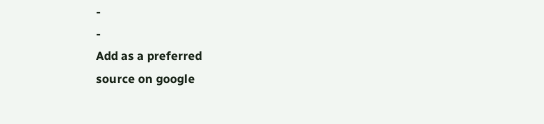-
-
Add as a preferred
source on google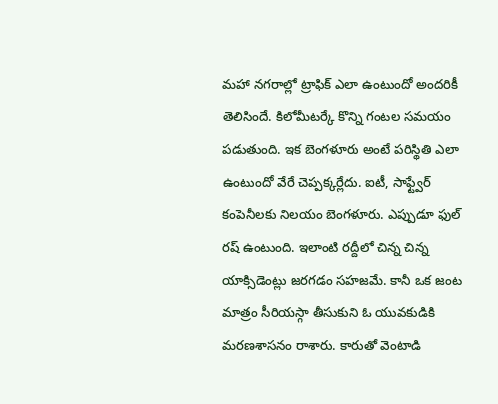మహా నగరాల్లో ట్రాఫిక్ ఎలా ఉంటుందో అందరికీ తెలిసిందే. కిలోమీటర్కే కొన్ని గంటల సమయం పడుతుంది. ఇక బెంగళూరు అంటే పరిస్థితి ఎలా ఉంటుందో వేరే చెప్పక్కర్లేదు. ఐటీ, సాఫ్ట్వేర్ కంపెనీలకు నిలయం బెంగళూరు. ఎప్పుడూ ఫుల్ రష్ ఉంటుంది. ఇలాంటి రద్దీలో చిన్న చిన్న యాక్సిడెంట్లు జరగడం సహజమే. కానీ ఒక జంట మాత్రం సీరియస్గా తీసుకుని ఓ యువకుడికి మరణశాసనం రాశారు. కారుతో వెంటాడి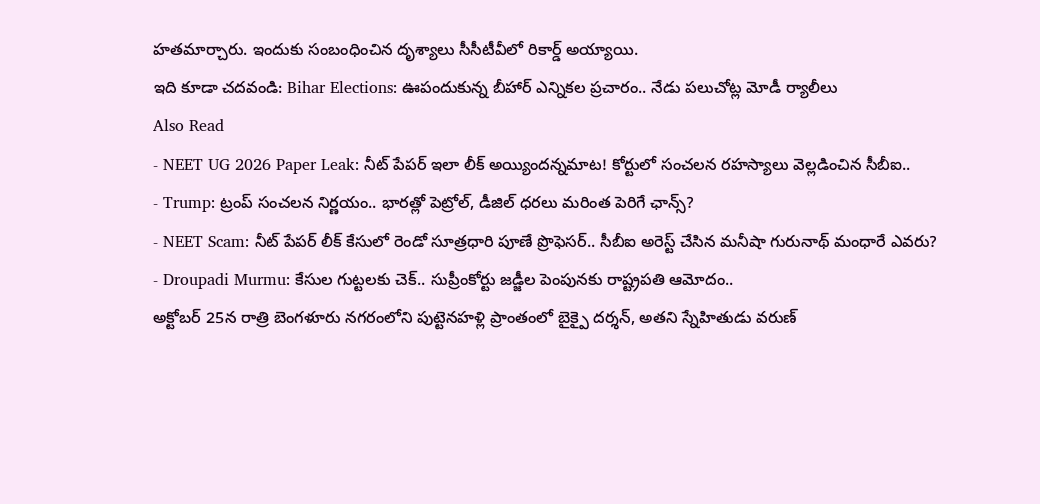హతమార్చారు. ఇందుకు సంబంధించిన దృశ్యాలు సీసీటీవీలో రికార్డ్ అయ్యాయి.
ఇది కూడా చదవండి: Bihar Elections: ఊపందుకున్న బీహార్ ఎన్నికల ప్రచారం.. నేడు పలుచోట్ల మోడీ ర్యాలీలు
Also Read
- NEET UG 2026 Paper Leak: నీట్ పేపర్ ఇలా లీక్ అయ్యిందన్నమాట! కోర్టులో సంచలన రహస్యాలు వెల్లడించిన సీబీఐ..
- Trump: ట్రంప్ సంచలన నిర్ణయం.. భారత్లో పెట్రోల్, డీజిల్ ధరలు మరింత పెరిగే ఛాన్స్?
- NEET Scam: నీట్ పేపర్ లీక్ కేసులో రెండో సూత్రధారి పూణే ప్రొఫెసర్.. సీబీఐ అరెస్ట్ చేసిన మనీషా గురునాథ్ మంధారే ఎవరు?
- Droupadi Murmu: కేసుల గుట్టలకు చెక్.. సుప్రీంకోర్టు జడ్జీల పెంపునకు రాష్ట్రపతి ఆమోదం..
అక్టోబర్ 25న రాత్రి బెంగళూరు నగరంలోని పుట్టెనహళ్లి ప్రాంతంలో బైక్పై దర్శన్, అతని స్నేహితుడు వరుణ్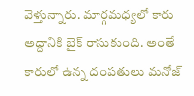వెళ్తున్నారు. మార్గమధ్యలో కారు అద్దానికి బైక్ రాసుకుంది. అంతే కారులో ఉన్న దంపతులు మనోజ్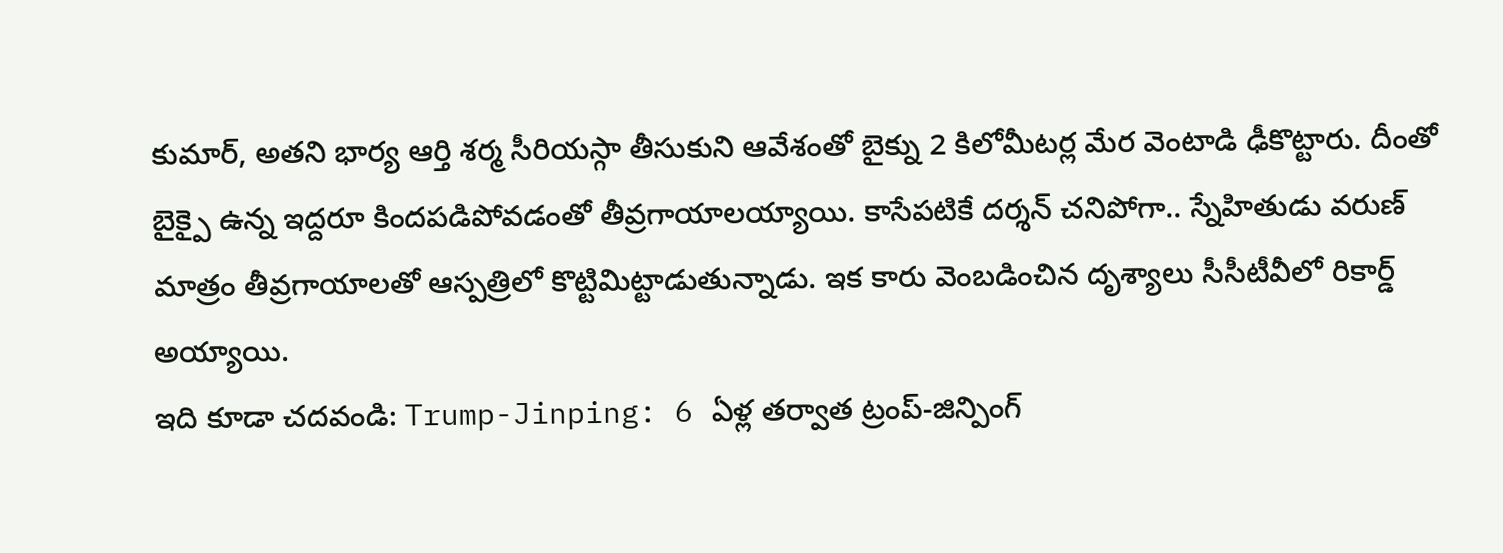కుమార్, అతని భార్య ఆర్తి శర్మ సీరియస్గా తీసుకుని ఆవేశంతో బైక్ను 2 కిలోమీటర్ల మేర వెంటాడి ఢీకొట్టారు. దీంతో బైక్పై ఉన్న ఇద్దరూ కిందపడిపోవడంతో తీవ్రగాయాలయ్యాయి. కాసేపటికే దర్శన్ చనిపోగా.. స్నేహితుడు వరుణ్ మాత్రం తీవ్రగాయాలతో ఆస్పత్రిలో కొట్టిమిట్టాడుతున్నాడు. ఇక కారు వెంబడించిన దృశ్యాలు సీసీటీవీలో రికార్డ్ అయ్యాయి.
ఇది కూడా చదవండి: Trump-Jinping: 6 ఏళ్ల తర్వాత ట్రంప్-జిన్పింగ్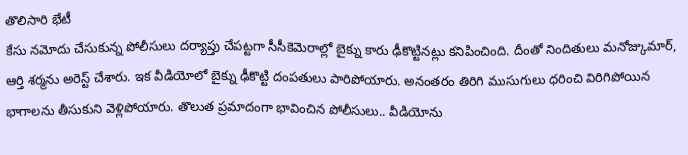తొలిసారి భేటీ
కేసు నమోదు చేసుకున్న పోలీసులు దర్యాప్తు చేపట్టగా సీసీకెమెరాల్లో బైక్ను కారు ఢీకొట్టినట్లు కనిపించింది. దీంతో నిందితులు మనోజ్కుమార్, ఆర్తి శర్మను అరెస్ట్ చేశారు. ఇక వీడియోలో బైక్ను ఢీకొట్టి దంపతులు పారిపోయారు. అనంతరం తిరిగి ముసుగులు ధరించి విరిగిపోయిన భాగాలను తీసుకుని వెళ్లిపోయారు. తొలుత ప్రమాదంగా భావించిన పోలీసులు.. వీడియోను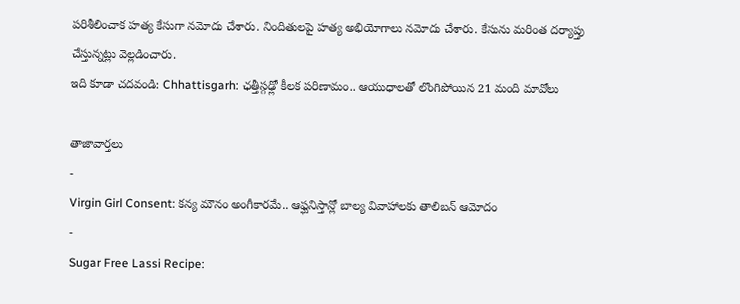పరిశీలించాక హత్య కేసుగా నమోదు చేశారు. నిందితులపై హత్య అభియోగాలు నమోదు చేశారు. కేసును మరింత దర్యాప్తు చేస్తున్నట్లు వెల్లడించారు.
ఇది కూడా చదవండి: Chhattisgarh: ఛత్తీస్గఢ్లో కీలక పరిణామం.. ఆయుధాలతో లొంగిపోయిన 21 మంది మావోలు

తాజావార్తలు
-
Virgin Girl Consent: కన్య మౌనం అంగీకారమే.. ఆఫ్ఘనిస్తాన్లో బాల్య వివాహాలకు తాలిబన్ ఆమోదం
-
Sugar Free Lassi Recipe: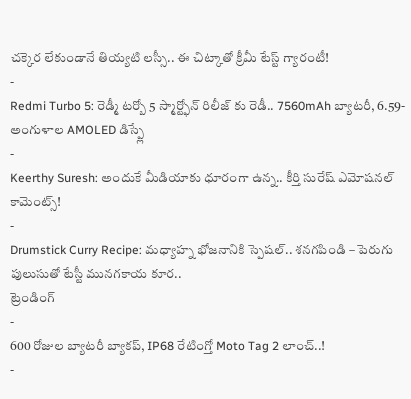చక్కెర లేకుండానే తియ్యటి లస్సీ.. ఈ చిట్కాతో క్రీమీ టేస్ట్ గ్యారంటీ!
-
Redmi Turbo 5: రెడ్మీ టర్బో 5 స్మార్ట్ఫోన్ రిలీజ్ కు రెడీ.. 7560mAh బ్యాటరీ, 6.59-అంగుళాల AMOLED డిస్ప్లే
-
Keerthy Suresh: అందుకే మీడియాకు ధూరంగా ఉన్న.. కీర్తి సురేష్ ఎమోషనల్ కామెంట్స్!
-
Drumstick Curry Recipe: మధ్యాహ్న భోజనానికి స్పెషల్.. శనగపిండి – పెరుగు పులుసుతో టేస్టీ మునగకాయ కూర..
ట్రెండింగ్
-
600 రోజుల బ్యాటరీ బ్యాకప్, IP68 రేటింగ్తో Moto Tag 2 లాంచ్..!
-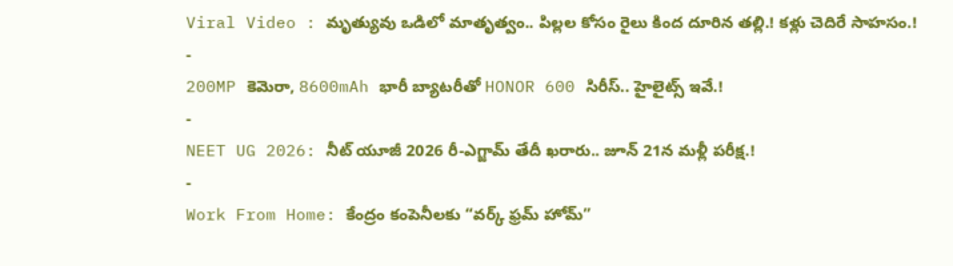Viral Video : మృత్యువు ఒడిలో మాతృత్వం.. పిల్లల కోసం రైలు కింద దూరిన తల్లి.! కళ్లు చెదిరే సాహసం.!
-
200MP కెమెరా, 8600mAh భారీ బ్యాటరీతో HONOR 600 సిరీస్.. హైలైట్స్ ఇవే.!
-
NEET UG 2026: నీట్ యూజీ 2026 రీ-ఎగ్జామ్ తేదీ ఖరారు.. జూన్ 21న మళ్లీ పరీక్ష.!
-
Work From Home: కేంద్రం కంపెనీలకు “వర్క్ ఫ్రమ్ హోమ్”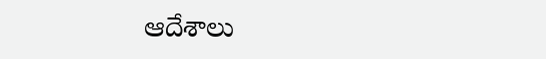ఆదేశాలు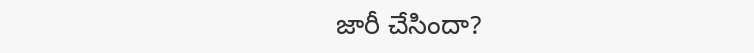జారీ చేసిందా?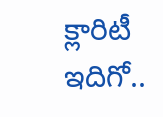క్లారిటీ ఇదిగో..